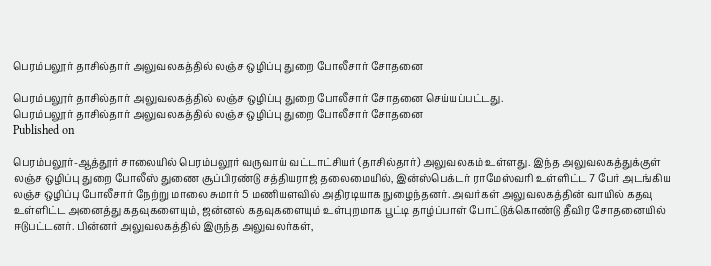பெரம்பலூர் தாசில்தார் அலுவலகத்தில் லஞ்ச ஒழிப்பு துறை போலீசார் சோதனை

பெரம்பலூர் தாசில்தார் அலுவலகத்தில் லஞ்ச ஒழிப்பு துறை போலீசார் சோதனை செய்யப்பட்டது.
பெரம்பலூர் தாசில்தார் அலுவலகத்தில் லஞ்ச ஒழிப்பு துறை போலீசார் சோதனை
Published on

பெரம்பலூர்-ஆத்தூர் சாலையில் பெரம்பலூர் வருவாய் வட்டாட்சியர் (தாசில்தார்) அலுவலகம் உள்ளது. இந்த அலுவலகத்துக்குள் லஞ்ச ஒழிப்பு துறை போலீஸ் துணை சூப்பிரண்டு சத்தியராஜ் தலைமையில், இன்ஸ்பெக்டர் ராமேஸ்வரி உள்ளிட்ட 7 பேர் அடங்கிய லஞ்ச ஒழிப்பு போலீசார் நேற்று மாலை சுமார் 5 மணியளவில் அதிரடியாக நுழைந்தனர். அவர்கள் அலுவலகத்தின் வாயில் கதவு உள்ளிட்ட அனைத்து கதவுகளையும், ஜன்னல் கதவுகளையும் உள்புறமாக பூட்டி தாழ்ப்பாள் போட்டுக்கொண்டு தீவிர சோதனையில் ஈடுபட்டனர். பின்னர் அலுவலகத்தில் இருந்த அலுவலர்கள்,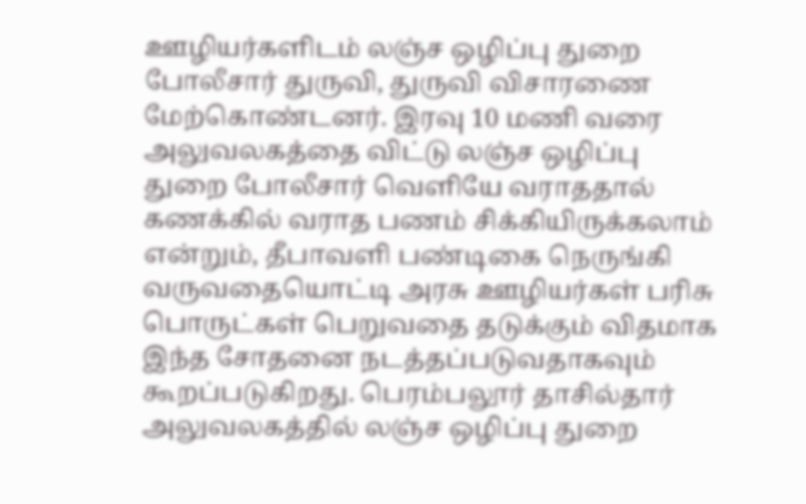ஊழியர்களிடம் லஞ்ச ஒழிப்பு துறை போலீசார் துருவி, துருவி விசாரணை மேற்கொண்டனர். இரவு 10 மணி வரை அலுவலகத்தை விட்டு லஞ்ச ஒழிப்பு துறை போலீசார் வெளியே வராததால் கணக்கில் வராத பணம் சிக்கியிருக்கலாம் என்றும், தீபாவளி பண்டிகை நெருங்கி வருவதையொட்டி அரசு ஊழியர்கள் பரிசு பொருட்கள் பெறுவதை தடுக்கும் விதமாக இந்த சோதனை நடத்தப்படுவதாகவும் கூறப்படுகிறது. பெரம்பலூர் தாசில்தார் அலுவலகத்தில் லஞ்ச ஒழிப்பு துறை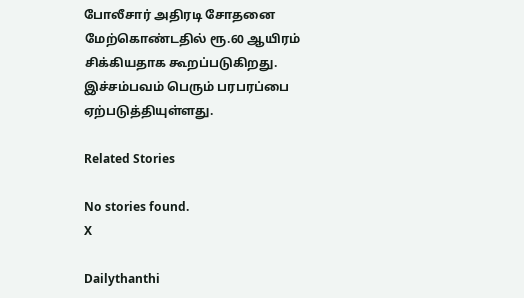போலீசார் அதிரடி சோதனை மேற்கொண்டதில் ரூ.60 ஆயிரம் சிக்கியதாக கூறப்படுகிறது. இச்சம்பவம் பெரும் பரபரப்பை ஏற்படுத்தியுள்ளது.

Related Stories

No stories found.
X

Dailythanthi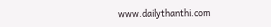www.dailythanthi.com